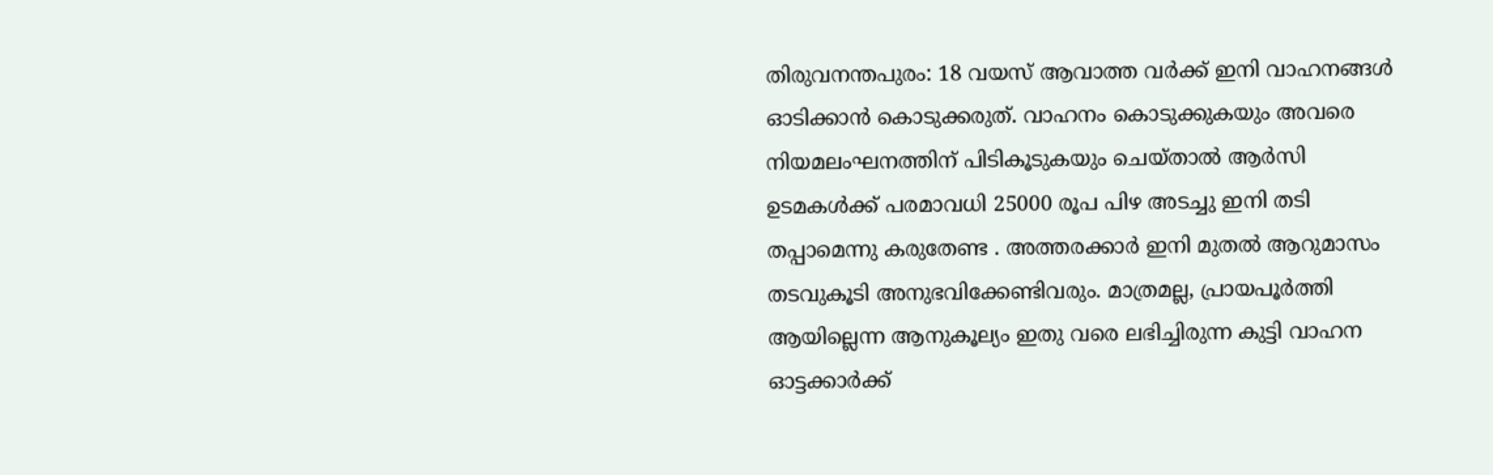തിരുവനന്തപുരം: 18 വയസ് ആവാത്ത വർക്ക് ഇനി വാഹനങ്ങൾ ഓടിക്കാൻ കൊടുക്കരുത്. വാഹനം കൊടുക്കുകയും അവരെ നിയമലംഘനത്തിന് പിടികൂടുകയും ചെയ്താൽ ആർസി ഉടമകൾക്ക് പരമാവധി 25000 രൂപ പിഴ അടച്ചു ഇനി തടി തപ്പാമെന്നു കരുതേണ്ട . അത്തരക്കാർ ഇനി മുതൽ ആറുമാസം തടവുകൂടി അനുഭവിക്കേണ്ടിവരും. മാത്രമല്ല, പ്രായപൂർത്തി ആയില്ലെന്ന ആനുകൂല്യം ഇതു വരെ ലഭിച്ചിരുന്ന കുട്ടി വാഹന ഓട്ടക്കാർക്ക്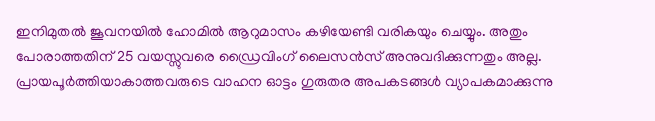ഇനിമുതൽ ജൂവനയിൽ ഹോമിൽ ആറുമാസം കഴിയേണ്ടി വരികയും ചെയ്യും. അതും പോരാത്തതിന് 25 വയസ്സുവരെ ഡ്രൈവിംഗ് ലൈസൻസ് അനുവദിക്കുന്നതും അല്ല. പ്രായപൂർത്തിയാകാത്തവരുടെ വാഹന ഓട്ടം ഗുരുതര അപകടങ്ങൾ വ്യാപകമാക്കുന്നു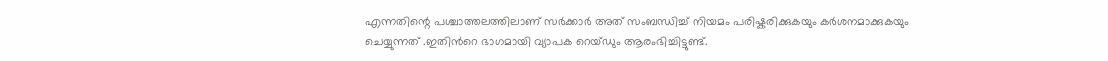എന്നതിന്റെ പശ്ചാത്തലത്തിലാണ് സർക്കാർ അത് സംബന്ധിച്ച് നിയമം പരിഷ്കരിക്കുകയും കർശനമാക്കുകയും ചെയ്യുന്നത് .ഇതിൻറെ ഭാഗമായി വ്യാപക റെയ്ഡും ആരംഭിച്ചിട്ടുണ്ട്.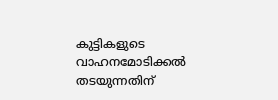കുട്ടികളുടെ വാഹനമോടിക്കൽ തടയുന്നതിന്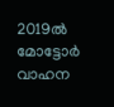2019ൽ മോട്ടോർ വാഹന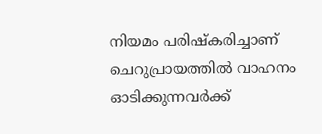നിയമം പരിഷ്കരിച്ചാണ് ചെറുപ്രായത്തിൽ വാഹനം ഓടിക്കുന്നവർക്ക്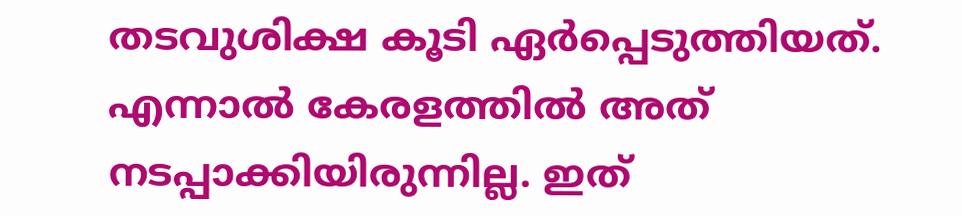തടവുശിക്ഷ കൂടി ഏർപ്പെടുത്തിയത്. എന്നാൽ കേരളത്തിൽ അത് നടപ്പാക്കിയിരുന്നില്ല. ഇത്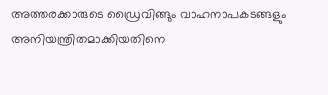അത്തരക്കാരുടെ ഡ്രൈവിങ്ങും വാഹനാപകടങ്ങളും അനിയന്ത്രിതമാക്കിയതിനെ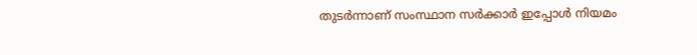തുടർന്നാണ് സംസ്ഥാന സർക്കാർ ഇപ്പോൾ നിയമം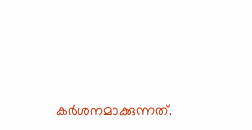കർശനമാക്കുന്നത്.